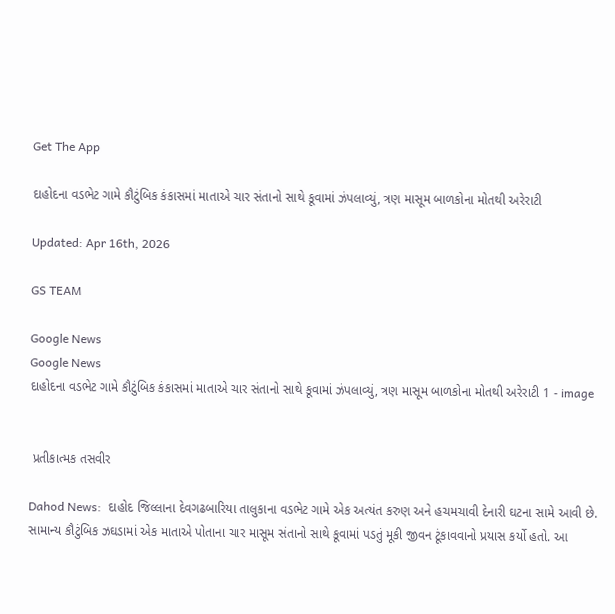Get The App

દાહોદના વડભેટ ગામે કૌટુંબિક કંકાસમાં માતાએ ચાર સંતાનો સાથે કૂવામાં ઝંપલાવ્યું, ત્રણ માસૂમ બાળકોના મોતથી અરેરાટી

Updated: Apr 16th, 2026

GS TEAM

Google News
Google News
દાહોદના વડભેટ ગામે કૌટુંબિક કંકાસમાં માતાએ ચાર સંતાનો સાથે કૂવામાં ઝંપલાવ્યું, ત્રણ માસૂમ બાળકોના મોતથી અરેરાટી 1 - image


 પ્રતીકાત્મક તસવીર

Dahod News:  દાહોદ જિલ્લાના દેવગઢબારિયા તાલુકાના વડભેટ ગામે એક અત્યંત કરુણ અને હચમચાવી દેનારી ઘટના સામે આવી છે. સામાન્ય કૌટુંબિક ઝઘડામાં એક માતાએ પોતાના ચાર માસૂમ સંતાનો સાથે કૂવામાં પડતું મૂકી જીવન ટૂંકાવવાનો પ્રયાસ કર્યો હતો. આ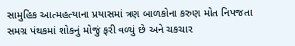સામુહિક આત્મહત્યાના પ્રયાસમાં ત્રણ બાળકોના કરુણ મોત નિપજતા સમગ્ર પંથકમાં શોકનું મોજું ફરી વળ્યું છે અને ચકચાર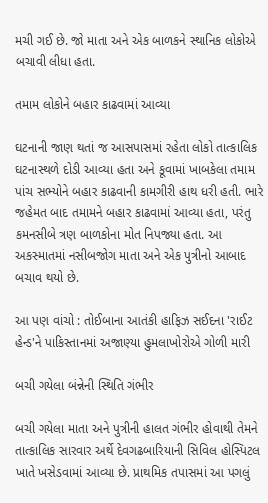મચી ગઈ છે. જો માતા અને એક બાળકને સ્થાનિક લોકોએ બચાવી લીધા હતા.

તમામ લોકોને બહાર કાઢવામાં આવ્યા

ઘટનાની જાણ થતાં જ આસપાસમાં રહેતા લોકો તાત્કાલિક ઘટનાસ્થળે દોડી આવ્યા હતા અને કૂવામાં ખાબકેલા તમામ પાંચ સભ્યોને બહાર કાઢવાની કામગીરી હાથ ધરી હતી. ભારે જહેમત બાદ તમામને બહાર કાઢવામાં આવ્યા હતા, પરંતુ કમનસીબે ત્રણ બાળકોના મોત નિપજ્યા હતા. આ અકસ્માતમાં નસીબજોગ માતા અને એક પુત્રીનો આબાદ બચાવ થયો છે.

આ પણ વાંચો : તોઈબાના આતંકી હાફિઝ સઈદના 'રાઈટ હેન્ડ'ને પાકિસ્તાનમાં અજાણ્યા હુમલાખોરોએ ગોળી મારી

બચી ગયેલા બંન્નેની સ્થિતિ ગંભીર

બચી ગયેલા માતા અને પુત્રીની હાલત ગંભીર હોવાથી તેમને તાત્કાલિક સારવાર અર્થે દેવગઢબારિયાની સિવિલ હોસ્પિટલ ખાતે ખસેડવામાં આવ્યા છે. પ્રાથમિક તપાસમાં આ પગલું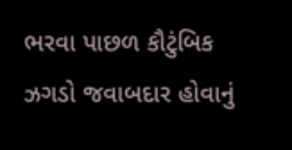ભરવા પાછળ કૌટુંબિક ઝગડો જવાબદાર હોવાનું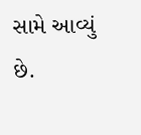સામે આવ્યું છે.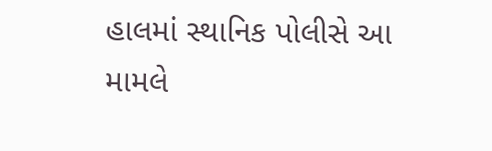હાલમાં સ્થાનિક પોલીસે આ મામલે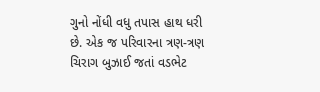ગુનો નોંધી વધુ તપાસ હાથ ધરી છે. એક જ પરિવારના ત્રણ-ત્રણ ચિરાગ બુઝાઈ જતાં વડભેટ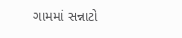ગામમાં સન્નાટો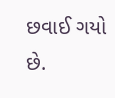છવાઈ ગયો છે.